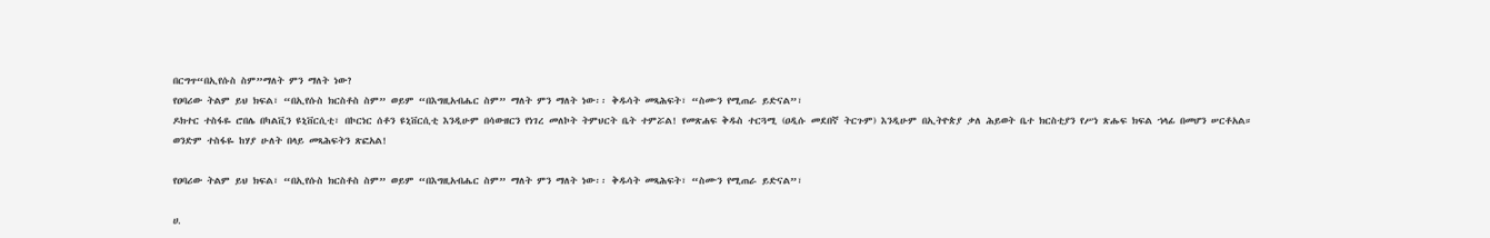በርግጥ“በኢየሱስ ስም”ማለት ምን ማለት ነው?
የዐባሪው ትልም ይህ ክፍል፣ “በኢየሱስ ክርስቶስ ስም” ወይም “በእግዚአብሔር ስም” ማለት ምን ማለት ነው፡፡ ቅዱሳት መጻሕፍት፣ “ስሙን የሚጠራ ይድናል”፣
ዶክተር ተስፋዬ ሮበሌ በካልቪን ዩኒቨርሲቲ፣ በኮርነር ሰቶን ዩኒቨርሲቲ እንዲሁም በሳውዘርን የነገረ መለኮት ትምህርት ቤት ተምሯል! የመጽሐፍ ቅዱስ ተርጓሚ (ዐዲሱ መደበኛ ትርጉም) እንዲሁም በኢትዮጵያ ቃለ ሕይወት ቤተ ክርስቲያን የሥነ ጽሑፍ ክፍል ኀላፊ በመሆን ሠርቶአል።
ወንድም ተስፋዬ ከሃያ ሁለት በላይ መጻሕፍትን ጽፎአል!

የዐባሪው ትልም ይህ ክፍል፣ “በኢየሱስ ክርስቶስ ስም” ወይም “በእግዚአብሔር ስም” ማለት ምን ማለት ነው፡፡ ቅዱሳት መጻሕፍት፣ “ስሙን የሚጠራ ይድናል”፣

ሀ.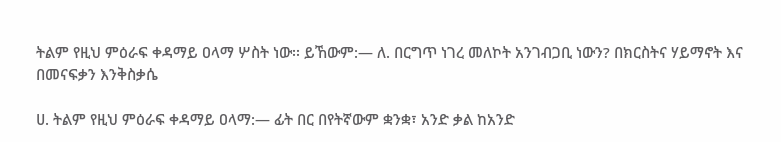ትልም የዚህ ምዕራፍ ቀዳማይ ዐላማ ሦስት ነው፡፡ ይኸውም:— ለ. በርግጥ ነገረ መለኮት አንገብጋቢ ነውን? በክርስትና ሃይማኖት እና በመናፍቃን እንቅስቃሴ

ሀ. ትልም የዚህ ምዕራፍ ቀዳማይ ዐላማ:— ፊት በር በየትኛውም ቋንቋ፣ አንድ ቃል ከአንድ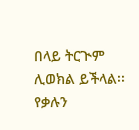በላይ ትርጒም ሊወክል ይችላል፡፡ የቃሉን